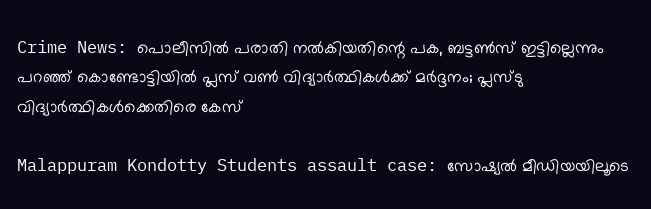Crime News: പൊലീസില്‍ പരാതി നല്‍കിയതിന്റെ പക, ബട്ടണ്‍സ് ഇട്ടില്ലെന്നും പറഞ്ഞ് കൊണ്ടോട്ടിയില്‍ പ്ലസ് വണ്‍ വിദ്യാര്‍ത്ഥികള്‍ക്ക് മര്‍ദ്ദനം; പ്ലസ്ടു വിദ്യാര്‍ത്ഥികള്‍ക്കെതിരെ കേസ്‌

Malappuram Kondotty Students assault case: സോഷ്യല്‍ മീഡിയയിലൂടെ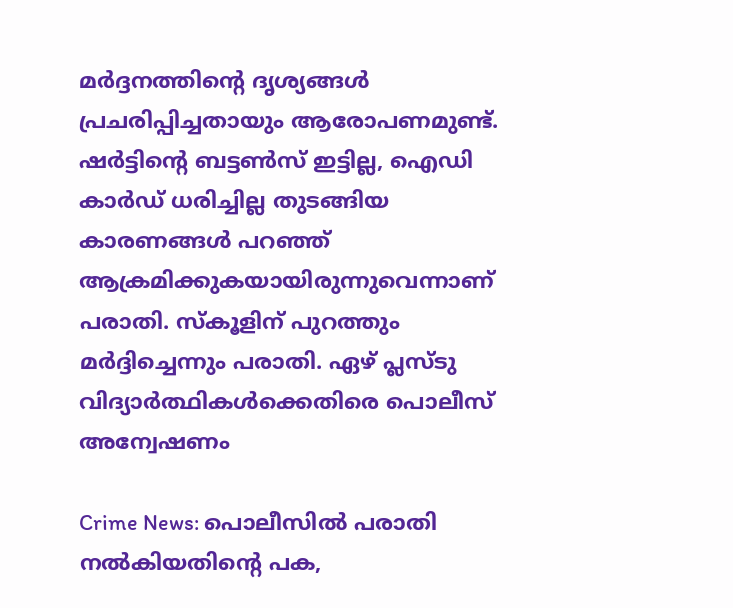മര്‍ദ്ദനത്തിന്റെ ദൃശ്യങ്ങള്‍ പ്രചരിപ്പിച്ചതായും ആരോപണമുണ്ട്. ഷര്‍ട്ടിന്റെ ബട്ടണ്‍സ് ഇട്ടില്ല, ഐഡി കാര്‍ഡ് ധരിച്ചില്ല തുടങ്ങിയ കാരണങ്ങള്‍ പറഞ്ഞ് ആക്രമിക്കുകയായിരുന്നുവെന്നാണ് പരാതി. സ്‌കൂളിന് പുറത്തും മര്‍ദ്ദിച്ചെന്നും പരാതി. ഏഴ് പ്ലസ്ടു വിദ്യാര്‍ത്ഥികള്‍ക്കെതിരെ പൊലീസ് അന്വേഷണം

Crime News: പൊലീസില്‍ പരാതി നല്‍കിയതിന്റെ പക,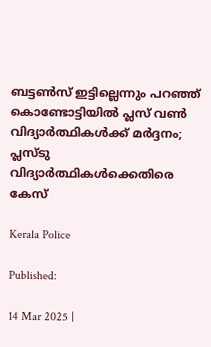ബട്ടണ്‍സ് ഇട്ടില്ലെന്നും പറഞ്ഞ് കൊണ്ടോട്ടിയില്‍ പ്ലസ് വണ്‍ വിദ്യാര്‍ത്ഥികള്‍ക്ക് മര്‍ദ്ദനം; പ്ലസ്ടു വിദ്യാര്‍ത്ഥികള്‍ക്കെതിരെ കേസ്‌

Kerala Police

Published:

14 Mar 2025 |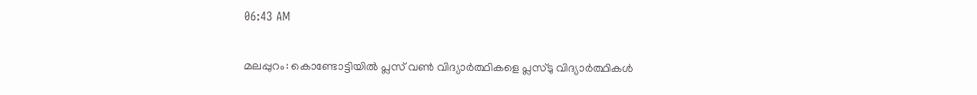06:43 AM

മലപ്പുറം: കൊണ്ടോട്ടിയില്‍ പ്ലസ് വണ്‍ വിദ്യാര്‍ത്ഥികളെ പ്ലസ്ടു വിദ്യാര്‍ത്ഥികള്‍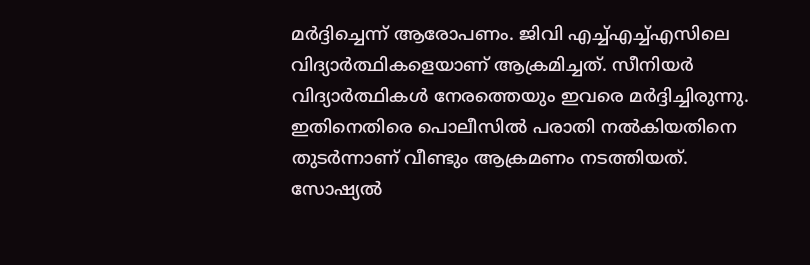മര്‍ദ്ദിച്ചെന്ന് ആരോപണം. ജിവി എച്ച്എച്ച്എസിലെ വിദ്യാർത്ഥികളെയാണ് ആക്രമിച്ചത്. സീനിയര്‍ വിദ്യാര്‍ത്ഥികള്‍ നേരത്തെയും ഇവരെ മര്‍ദ്ദിച്ചിരുന്നു. ഇതിനെതിരെ പൊലീസില്‍ പരാതി നല്‍കിയതിനെ തുടര്‍ന്നാണ് വീണ്ടും ആക്രമണം നടത്തിയത്. സോഷ്യല്‍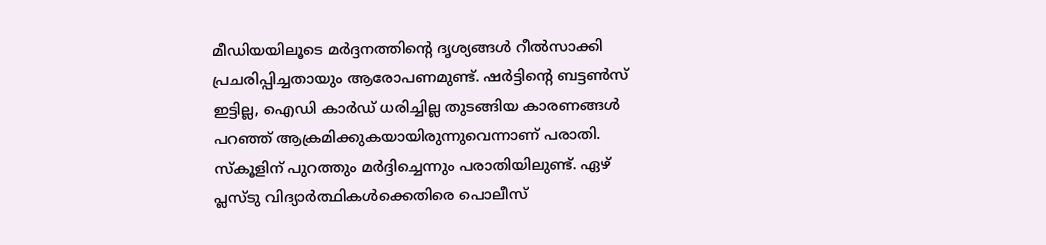മീഡിയയിലൂടെ മര്‍ദ്ദനത്തിന്റെ ദൃശ്യങ്ങള്‍ റീല്‍സാക്കി പ്രചരിപ്പിച്ചതായും ആരോപണമുണ്ട്. ഷര്‍ട്ടിന്റെ ബട്ടണ്‍സ് ഇട്ടില്ല, ഐഡി കാര്‍ഡ് ധരിച്ചില്ല തുടങ്ങിയ കാരണങ്ങള്‍ പറഞ്ഞ് ആക്രമിക്കുകയായിരുന്നുവെന്നാണ് പരാതി. സ്‌കൂളിന് പുറത്തും മര്‍ദ്ദിച്ചെന്നും പരാതിയിലുണ്ട്. ഏഴ് പ്ലസ്ടു വിദ്യാര്‍ത്ഥികള്‍ക്കെതിരെ പൊലീസ്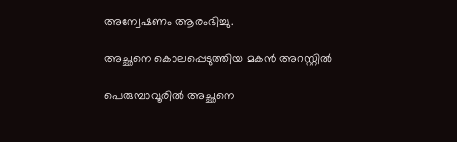അന്വേഷണം ആരംഭിച്ചു.

അച്ഛനെ കൊലപ്പെടുത്തിയ മകന്‍ അറസ്റ്റില്‍

പെരുമ്പാവൂരില്‍ അച്ഛനെ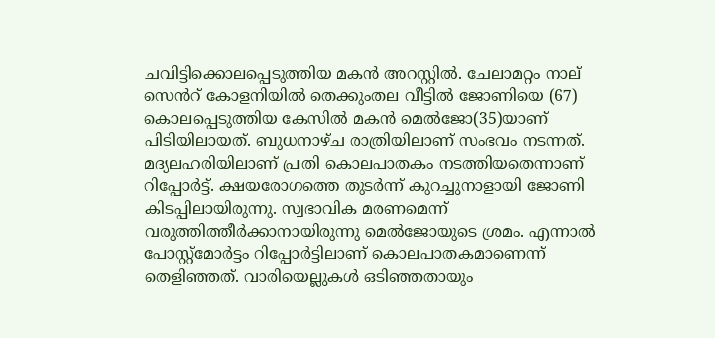ചവിട്ടിക്കൊലപ്പെടുത്തിയ മകന്‍ അറസ്റ്റില്‍. ചേലാമറ്റം നാല് സെൻറ് കോളനിയിൽ തെക്കുംതല വീട്ടിൽ ജോണിയെ (67) കൊലപ്പെടുത്തിയ കേസില്‍ മകന്‍ മെല്‍ജോ(35)യാണ് പിടിയിലായത്. ബുധനാഴ്ച രാത്രിയിലാണ് സംഭവം നടന്നത്. മദ്യലഹരിയിലാണ് പ്രതി കൊലപാതകം നടത്തിയതെന്നാണ് റിപ്പോര്‍ട്ട്. ക്ഷയരോഗത്തെ തുടര്‍ന്ന് കുറച്ചുനാളായി ജോണി കിടപ്പിലായിരുന്നു. സ്വഭാവിക മരണമെന്ന് വരുത്തിത്തീര്‍ക്കാനായിരുന്നു മെല്‍ജോയുടെ ശ്രമം. എന്നാല്‍ പോസ്റ്റ്‌മോര്‍ട്ടം റിപ്പോര്‍ട്ടിലാണ് കൊലപാതകമാണെന്ന് തെളിഞ്ഞത്. വാരിയെല്ലുകള്‍ ഒടിഞ്ഞതായും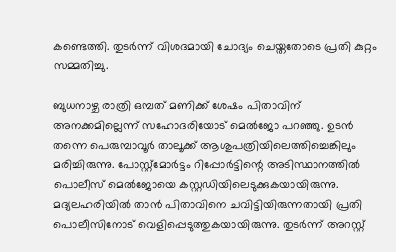കണ്ടെത്തി. തുടര്‍ന്ന് വിശദമായി ചോദ്യം ചെയ്തതോടെ പ്രതി കുറ്റം സമ്മതിച്ചു.

ബുധനാഴ്ച രാത്രി ഒമ്പത് മണിക്ക് ശേഷം പിതാവിന് അനക്കമില്ലെന്ന് സഹോദരിയോട് മെല്‍ജോ പറഞ്ഞു. ഉടന്‍ തന്നെ പെരുമ്പാവൂര്‍ താലൂക്ക് ആശുപത്രിയിലെത്തിച്ചെങ്കിലും മരിച്ചിരുന്നു. പോസ്റ്റ്‌മോര്‍ട്ടം റിപ്പോര്‍ട്ടിന്റെ അടിസ്ഥാനത്തില്‍ പൊലീസ് മെല്‍ജോയെ കസ്റ്റഡിയിലെടുക്കുകയായിരുന്നു. മദ്യലഹരിയില്‍ താന്‍ പിതാവിനെ ചവിട്ടിയിരുന്നതായി പ്രതി പൊലീസിനോട് വെളിപ്പെടുത്തുകയായിരുന്നു. തുടര്‍ന്ന് അറസ്റ്റ്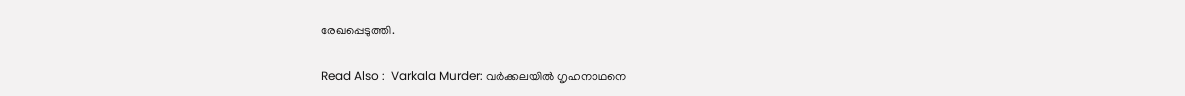രേഖപ്പെടുത്തി.

Read Also :  Varkala Murder: വർക്കലയിൽ ഗൃഹനാഥനെ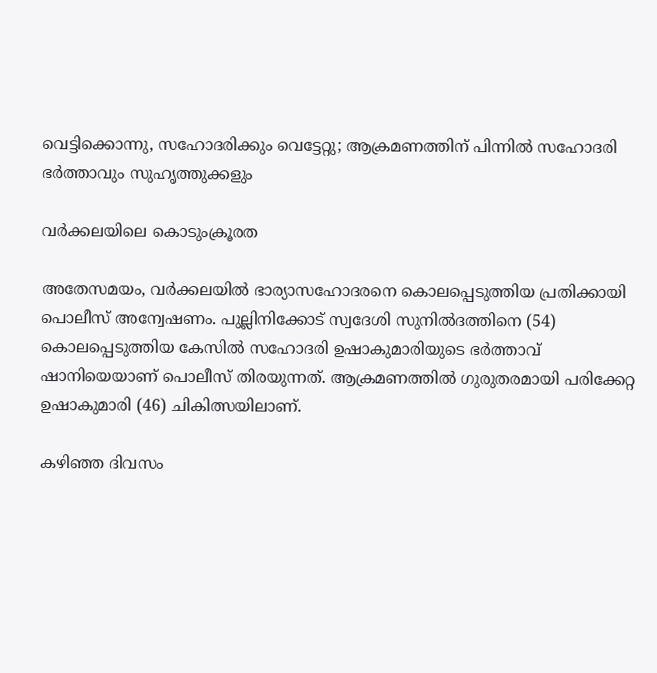വെട്ടിക്കൊന്നു, സഹോദരിക്കും വെട്ടേറ്റു; ആക്രമണത്തിന് പിന്നിൽ സഹോദരി ഭർത്താവും സുഹൃത്തുക്കളും

വര്‍ക്കലയിലെ കൊടുംക്രൂരത

അതേസമയം, വര്‍ക്കലയില്‍ ഭാര്യാസഹോദരനെ കൊലപ്പെടുത്തിയ പ്രതിക്കായി പൊലീസ് അന്വേഷണം. പുല്ലിനിക്കോട് സ്വദേശി സുനില്‍ദത്തിനെ (54) കൊലപ്പെടുത്തിയ കേസില്‍ സഹോദരി ഉഷാകുമാരിയുടെ ഭര്‍ത്താവ് ഷാനിയെയാണ് പൊലീസ് തിരയുന്നത്. ആക്രമണത്തില്‍ ഗുരുതരമായി പരിക്കേറ്റ ഉഷാകുമാരി (46) ചികിത്സയിലാണ്.

കഴിഞ്ഞ ദിവസം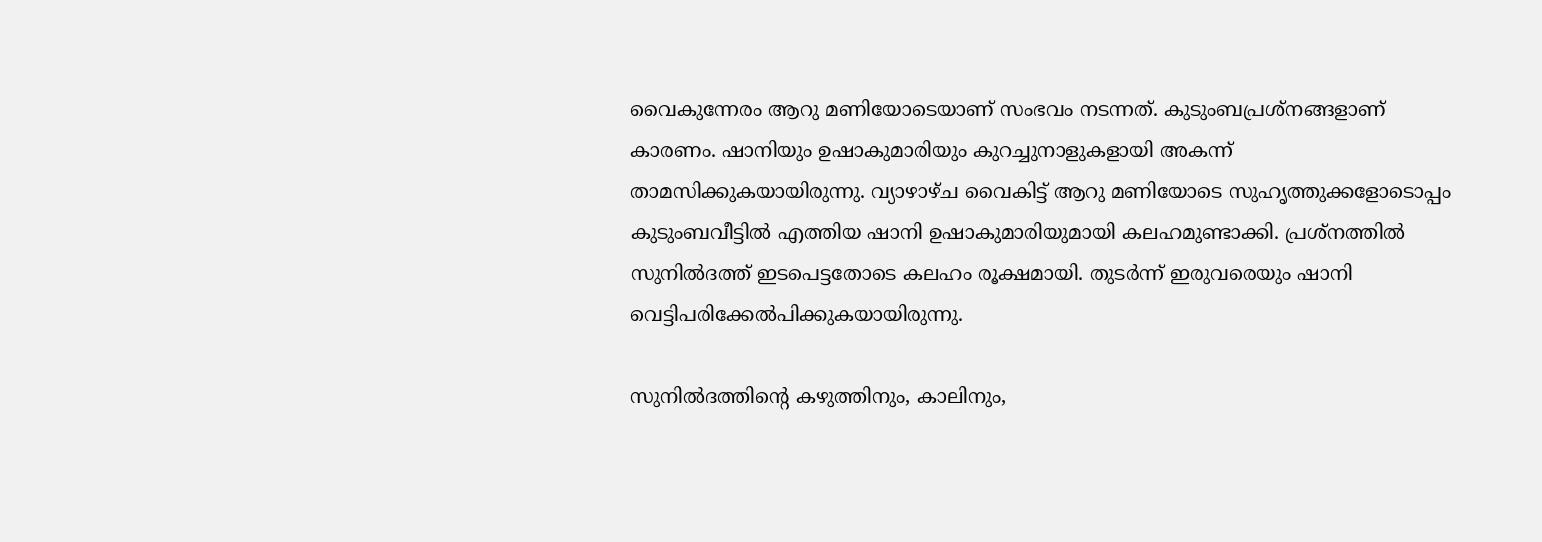വൈകുന്നേരം ആറു മണിയോടെയാണ് സംഭവം നടന്നത്. കുടുംബപ്രശ്‌നങ്ങളാണ് കാരണം. ഷാനിയും ഉഷാകുമാരിയും കുറച്ചുനാളുകളായി അകന്ന് താമസിക്കുകയായിരുന്നു. വ്യാഴാഴ്ച വൈകിട്ട് ആറു മണിയോടെ സുഹൃത്തുക്കളോടൊപ്പം കുടുംബവീട്ടില്‍ എത്തിയ ഷാനി ഉഷാകുമാരിയുമായി കലഹമുണ്ടാക്കി. പ്രശ്‌നത്തില്‍ സുനില്‍ദത്ത് ഇടപെട്ടതോടെ കലഹം രൂക്ഷമായി. തുടര്‍ന്ന് ഇരുവരെയും ഷാനി വെട്ടിപരിക്കേല്‍പിക്കുകയായിരുന്നു.

സുനില്‍ദത്തിന്റെ കഴുത്തിനും, കാലിനും,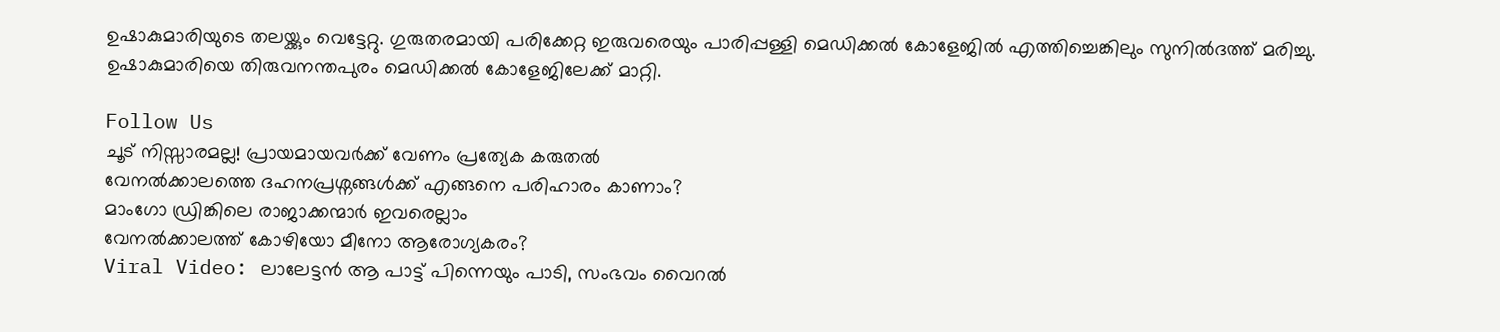ഉഷാകുമാരിയുടെ തലയ്ക്കും വെട്ടേറ്റു. ഗുരുതരമായി പരിക്കേറ്റ ഇരുവരെയും പാരിപ്പള്ളി മെഡിക്കല്‍ കോളേജില്‍ എത്തിച്ചെങ്കിലും സുനില്‍ദത്ത് മരിച്ചു. ഉഷാകുമാരിയെ തിരുവനന്തപുരം മെഡിക്കല്‍ കോളേജിലേക്ക് മാറ്റി.

Follow Us
ചൂട് നിസ്സാരമല്ല! പ്രായമായവർക്ക് വേണം പ്രത്യേക കരുതൽ
വേനൽക്കാലത്തെ ദഹനപ്രശ്നങ്ങൾക്ക് എങ്ങനെ പരിഹാരം കാണാം?
മാംഗോ ഡ്രിങ്കിലെ രാജാക്കന്മാർ ഇവരെല്ലാം
വേനൽക്കാലത്ത് കോഴിയോ മീനോ ആരോഗ്യകരം?
Viral Video: ലാലേട്ടൻ ആ പാട്ട് പിന്നെയും പാടി, സംഭവം വൈറൽ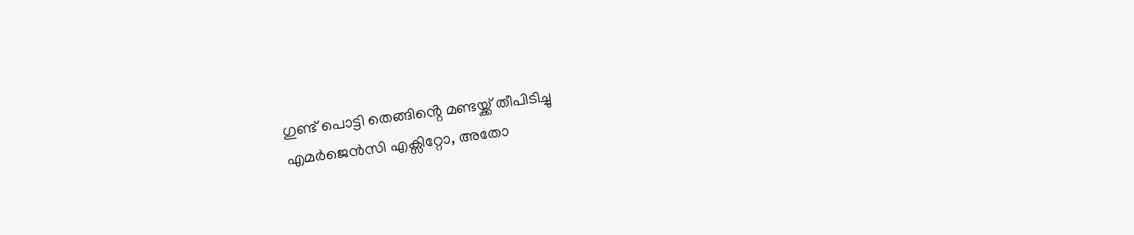ഗുണ്ട് പൊട്ടി തെങ്ങിൻ്റെ മണ്ടയ്ക്ക് തീപിടിച്ചു
എമർജെൻസി എക്സിറ്റോ, അതോ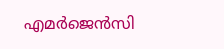എമർജെൻസി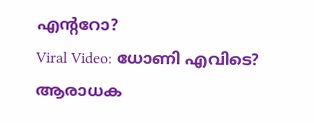എൻ്ററോ?
Viral Video: ധോണി എവിടെ? ആരാധക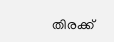തിരക്ക്